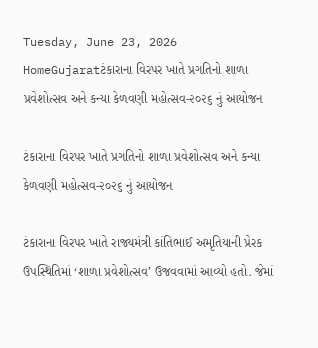Tuesday, June 23, 2026
HomeGujaratટંકારાના વિરપર ખાતે પ્રગતિનો શાળા પ્રવેશોત્સવ અને કન્યા કેળવણી મહોત્સવ-૨૦૨૬ નું આયોજન

ટંકારાના વિરપર ખાતે પ્રગતિનો શાળા પ્રવેશોત્સવ અને કન્યા કેળવણી મહોત્સવ-૨૦૨૬ નું આયોજન

ટંકારાના વિરપર ખાતે રાજ્યમંત્રી કાંતિભાઈ અમૃતિયાની પ્રેરક ઉપસ્થિતિમાં ‘શાળા પ્રવેશોત્સવ’ ઉજવવામાં આવ્યો હતો. જેમાં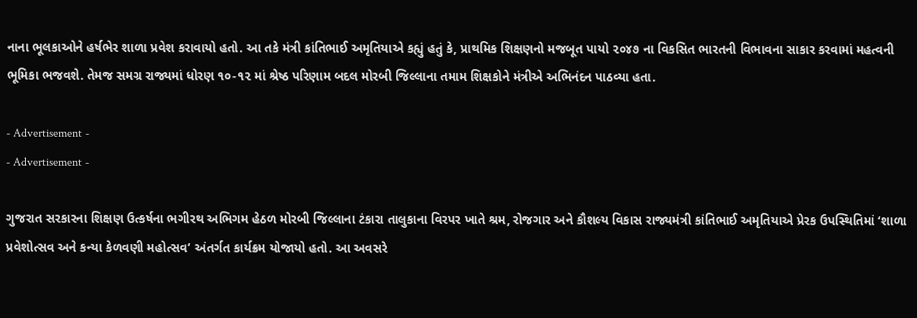નાના ભૂલકાઓને હર્ષભેર શાળા પ્રવેશ કરાવાયો હતો. આ તકે મંત્રી કાંતિભાઈ અમૃતિયાએ કહ્યું હતું કે, પ્રાથમિક શિક્ષણનો મજબૂત પાયો ૨૦૪૭ ના વિકસિત ભારતની વિભાવના સાકાર કરવામાં મહત્વની ભૂમિકા ભજવશે. તેમજ સમગ્ર રાજ્યમાં ધોરણ ૧૦-૧૨ માં શ્રેષ્ઠ પરિણામ બદલ મોરબી જિલ્લાના તમામ શિક્ષકોને મંત્રીએ અભિનંદન પાઠવ્યા હતા.

- Advertisement -
- Advertisement -

ગુજરાત સરકારના શિક્ષણ ઉત્કર્ષના ભગીરથ અભિગમ હેઠળ મોરબી જિલ્લાના ટંકારા તાલુકાના વિરપર ખાતે શ્રમ, રોજગાર અને કૌશલ્ય વિકાસ રાજ્યમંત્રી કાંતિભાઈ અમૃતિયાએ પ્રેરક ઉપસ્થિતિમાં ‘શાળા પ્રવેશોત્સવ અને કન્યા કેળવણી મહોત્સવ’ અંતર્ગત કાર્યક્રમ યોજાયો હતો. આ અવસરે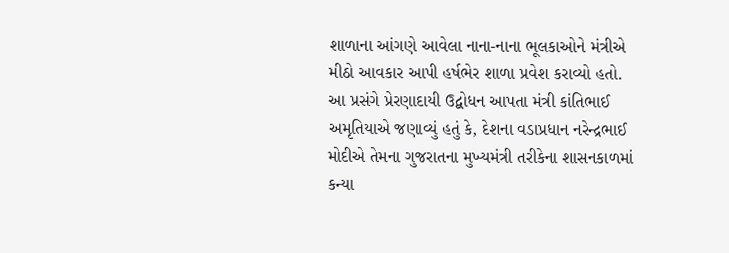શાળાના આંગણે આવેલા નાના-નાના ભૂલકાઓને મંત્રીએ મીઠો આવકાર આપી હર્ષભેર શાળા પ્રવેશ કરાવ્યો હતો. આ પ્રસંગે પ્રેરણાદાયી ઉદ્બોધન આપતા મંત્રી કાંતિભાઈ અમૃતિયાએ જણાવ્યું હતું કે, દેશના વડાપ્રધાન નરેન્દ્રભાઈ મોદીએ તેમના ગુજરાતના મુખ્યમંત્રી તરીકેના શાસનકાળમાં કન્યા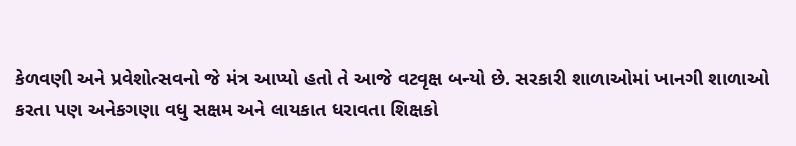કેળવણી અને પ્રવેશોત્સવનો જે મંત્ર આપ્યો હતો તે આજે વટવૃક્ષ બન્યો છે. સરકારી શાળાઓમાં ખાનગી શાળાઓ કરતા પણ અનેકગણા વધુ સક્ષમ અને લાયકાત ધરાવતા શિક્ષકો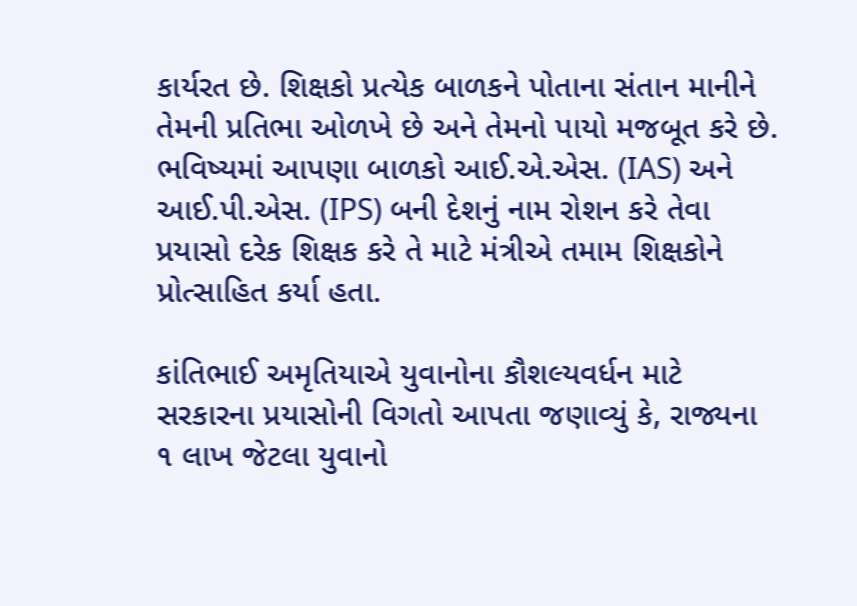કાર્યરત છે. શિક્ષકો પ્રત્યેક બાળકને પોતાના સંતાન માનીને તેમની પ્રતિભા ઓળખે છે અને તેમનો પાયો મજબૂત કરે છે. ભવિષ્યમાં આપણા બાળકો આઈ.એ.એસ. (IAS) અને આઈ.પી.એસ. (IPS) બની દેશનું નામ રોશન કરે તેવા પ્રયાસો દરેક શિક્ષક કરે તે માટે મંત્રીએ તમામ શિક્ષકોને પ્રોત્સાહિત કર્યા હતા.

કાંતિભાઈ અમૃતિયાએ યુવાનોના કૌશલ્યવર્ધન માટે સરકારના પ્રયાસોની વિગતો આપતા જણાવ્યું કે, રાજ્યના ૧ લાખ જેટલા યુવાનો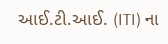આઈ.ટી.આઈ. (ITI) ના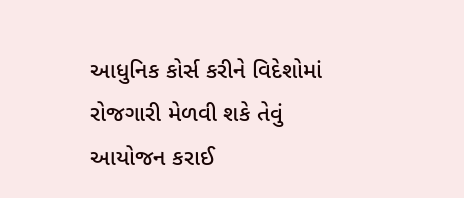આધુનિક કોર્સ કરીને વિદેશોમાં રોજગારી મેળવી શકે તેવું આયોજન કરાઈ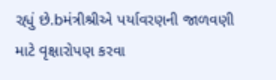રહ્યું છે.bમંત્રીશ્રીએ પર્યાવરણની જાળવણી માટે વૃક્ષારોપણ કરવા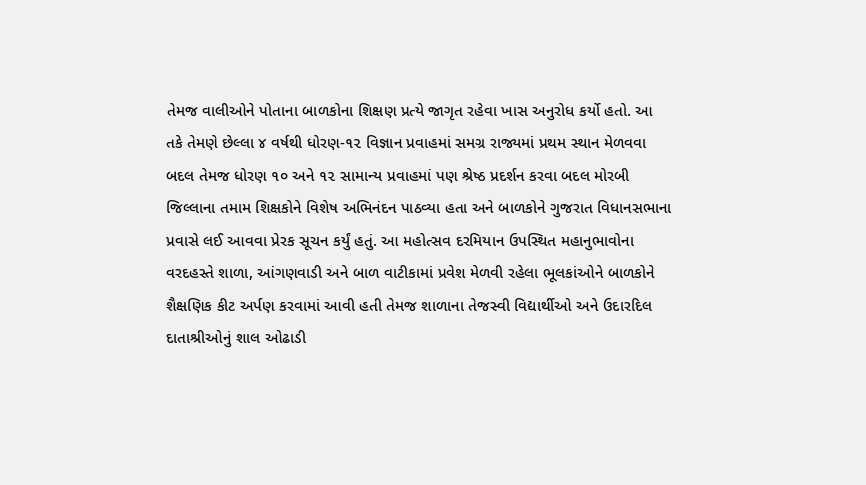તેમજ વાલીઓને પોતાના બાળકોના શિક્ષણ પ્રત્યે જાગૃત રહેવા ખાસ અનુરોધ કર્યો હતો. આ તકે તેમણે છેલ્લા ૪ વર્ષથી ધોરણ-૧૨ વિજ્ઞાન પ્રવાહમાં સમગ્ર રાજ્યમાં પ્રથમ સ્થાન મેળવવા બદલ તેમજ ધોરણ ૧૦ અને ૧૨ સામાન્ય પ્રવાહમાં પણ શ્રેષ્ઠ પ્રદર્શન કરવા બદલ મોરબી જિલ્લાના તમામ શિક્ષકોને વિશેષ અભિનંદન પાઠવ્યા હતા અને બાળકોને ગુજરાત વિધાનસભાના પ્રવાસે લઈ આવવા પ્રેરક સૂચન કર્યું હતું. આ મહોત્સવ દરમિયાન ઉપસ્થિત મહાનુભાવોના વરદહસ્તે શાળા, આંગણવાડી અને બાળ વાટીકામાં પ્રવેશ મેળવી રહેલા ભૂલકાંઓને બાળકોને શૈક્ષણિક કીટ અર્પણ કરવામાં આવી હતી તેમજ શાળાના તેજસ્વી વિદ્યાર્થીઓ અને ઉદારદિલ દાતાશ્રીઓનું શાલ ઓઢાડી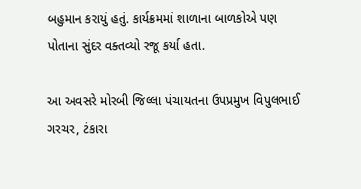બહુમાન કરાયું હતું. કાર્યક્રમમાં શાળાના બાળકોએ પણ પોતાના સુંદર વક્તવ્યો રજૂ કર્યા હતા.

આ અવસરે મોરબી જિલ્લા પંચાયતના ઉપપ્રમુખ વિપુલભાઈ ગરચર, ટંકારા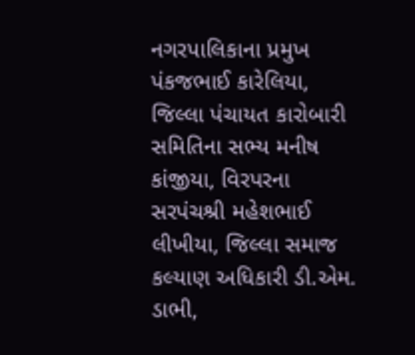નગરપાલિકાના પ્રમુખ પંકજભાઈ કારેલિયા, જિલ્લા પંચાયત કારોબારી સમિતિના સભ્ય મનીષ કાંજીયા, વિરપરના સરપંચશ્રી મહેશભાઈ લીખીયા, જિલ્લા સમાજ કલ્યાણ અધિકારી ડી.એમ. ડાભી,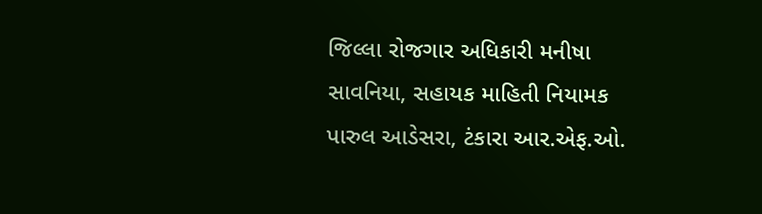જિલ્લા રોજગાર અધિકારી મનીષા સાવનિયા, સહાયક માહિતી નિયામક પારુલ આડેસરા, ટંકારા આર.એફ.ઓ.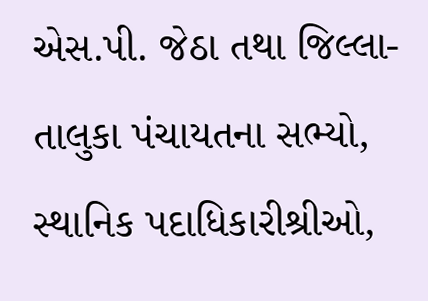એસ.પી. જેઠા તથા જિલ્લા-તાલુકા પંચાયતના સભ્યો, સ્થાનિક પદાધિકારીશ્રીઓ,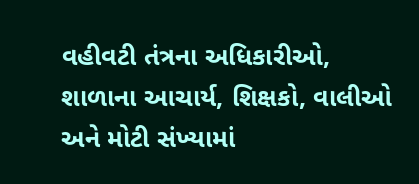વહીવટી તંત્રના અધિકારીઓ, શાળાના આચાર્ય, શિક્ષકો, વાલીઓ અને મોટી સંખ્યામાં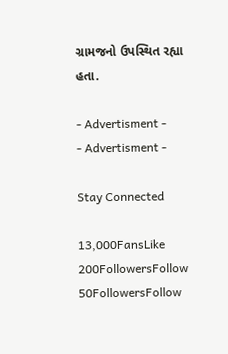ગ્રામજનો ઉપસ્થિત રહ્યા હતા.

- Advertisment -
- Advertisment -

Stay Connected

13,000FansLike
200FollowersFollow
50FollowersFollow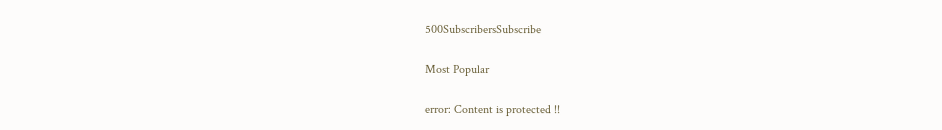500SubscribersSubscribe

Most Popular

error: Content is protected !!